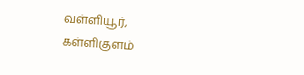வள்ளியூர், கள்ளிகுளம்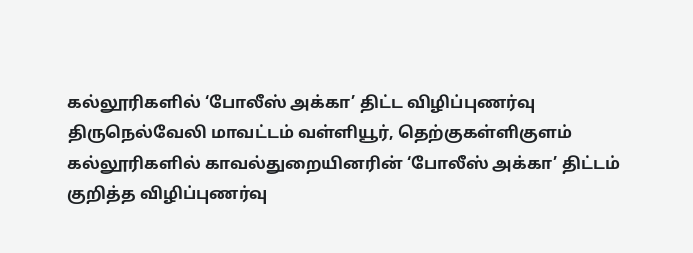கல்லூரிகளில் ‘போலீஸ் அக்கா’ திட்ட விழிப்புணர்வு
திருநெல்வேலி மாவட்டம் வள்ளியூர், தெற்குகள்ளிகுளம் கல்லூரிகளில் காவல்துறையினரின் ‘போலீஸ் அக்கா’ திட்டம் குறித்த விழிப்புணர்வு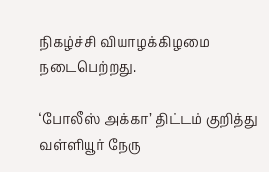நிகழ்ச்சி வியாழக்கிழமை நடைபெற்றது.

‘போலீஸ் அக்கா’ திட்டம் குறித்து வள்ளியூர் நேரு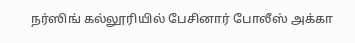நர்ஸிங் கல்லூரியில் பேசினார் போலீஸ் அக்கா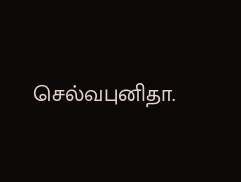செல்வபுனிதா.